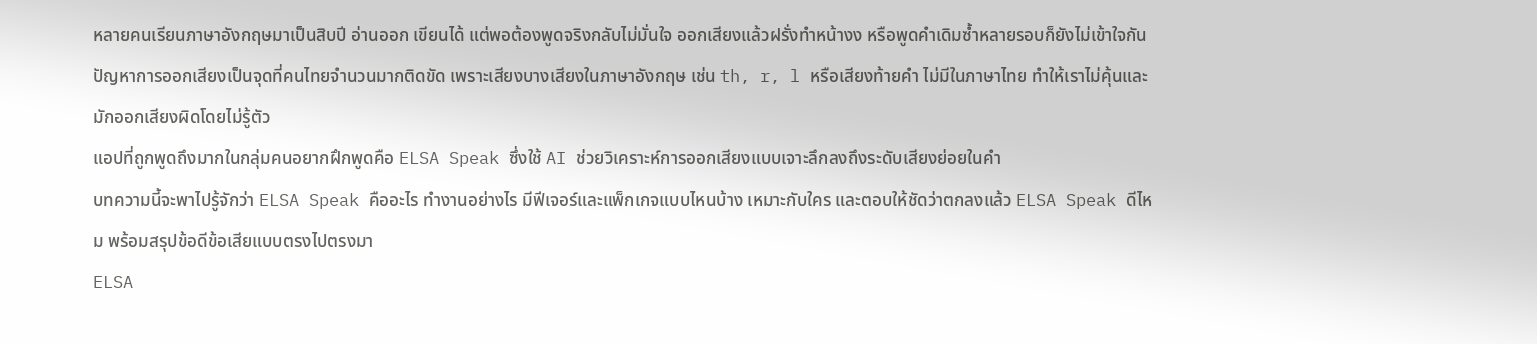หลายคนเรียนภาษาอังกฤษมาเป็นสิบปี อ่านออก เขียนได้ แต่พอต้องพูดจริงกลับไม่มั่นใจ ออกเสียงแล้วฝรั่งทำหน้างง หรือพูดคำเดิมซ้ำหลายรอบก็ยังไม่เข้าใจกัน
ปัญหาการออกเสียงเป็นจุดที่คนไทยจำนวนมากติดขัด เพราะเสียงบางเสียงในภาษาอังกฤษ เช่น th, r, l หรือเสียงท้ายคำ ไม่มีในภาษาไทย ทำให้เราไม่คุ้นและมักออกเสียงผิดโดยไม่รู้ตัว
แอปที่ถูกพูดถึงมากในกลุ่มคนอยากฝึกพูดคือ ELSA Speak ซึ่งใช้ AI ช่วยวิเคราะห์การออกเสียงแบบเจาะลึกลงถึงระดับเสียงย่อยในคำ
บทความนี้จะพาไปรู้จักว่า ELSA Speak คืออะไร ทำงานอย่างไร มีฟีเจอร์และแพ็กเกจแบบไหนบ้าง เหมาะกับใคร และตอบให้ชัดว่าตกลงแล้ว ELSA Speak ดีไหม พร้อมสรุปข้อดีข้อเสียแบบตรงไปตรงมา
ELSA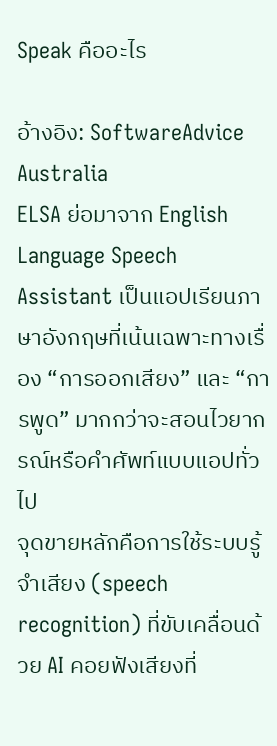Speak คืออะไร

อ้างอิง: SoftwareAdvice Australia
ELSA ย่อมาจาก English Language Speech Assistant เป็นแอปเรียนภาษาอังกฤษที่เน้นเฉพาะทางเรื่อง “การออกเสียง” และ “การพูด” มากกว่าจะสอนไวยากรณ์หรือคำศัพท์แบบแอปทั่วไป
จุดขายหลักคือการใช้ระบบรู้จำเสียง (speech recognition) ที่ขับเคลื่อนด้วย AI คอยฟังเสียงที่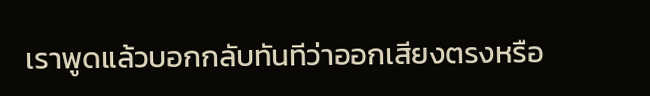เราพูดแล้วบอกกลับทันทีว่าออกเสียงตรงหรือ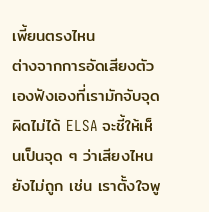เพี้ยนตรงไหน
ต่างจากการอัดเสียงตัวเองฟังเองที่เรามักจับจุดผิดไม่ได้ ELSA จะชี้ให้เห็นเป็นจุด ๆ ว่าเสียงไหนยังไม่ถูก เช่น เราตั้งใจพู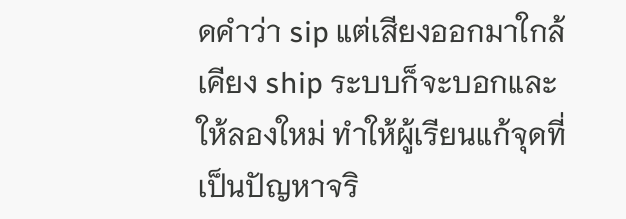ดคำว่า sip แต่เสียงออกมาใกล้เคียง ship ระบบก็จะบอกและให้ลองใหม่ ทำให้ผู้เรียนแก้จุดที่เป็นปัญหาจริ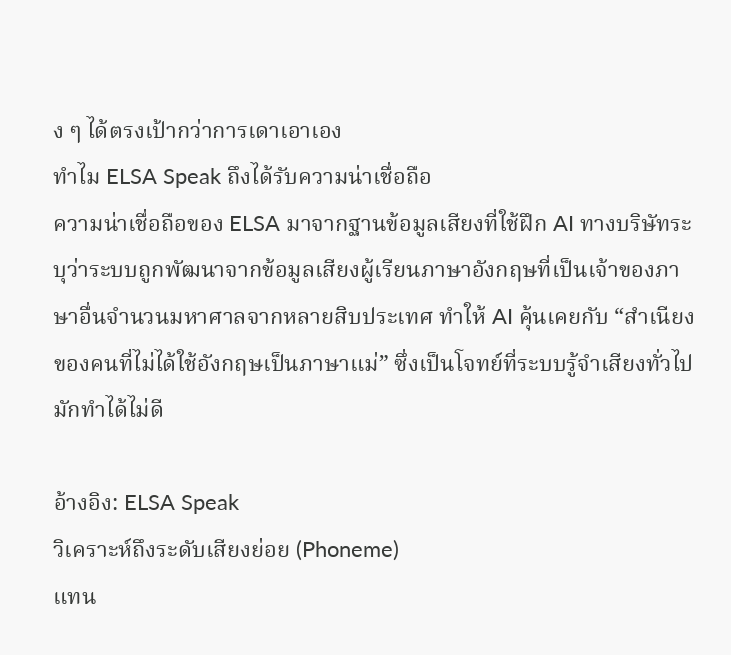ง ๆ ได้ตรงเป้ากว่าการเดาเอาเอง
ทำไม ELSA Speak ถึงได้รับความน่าเชื่อถือ
ความน่าเชื่อถือของ ELSA มาจากฐานข้อมูลเสียงที่ใช้ฝึก AI ทางบริษัทระบุว่าระบบถูกพัฒนาจากข้อมูลเสียงผู้เรียนภาษาอังกฤษที่เป็นเจ้าของภาษาอื่นจำนวนมหาศาลจากหลายสิบประเทศ ทำให้ AI คุ้นเคยกับ “สำเนียงของคนที่ไม่ได้ใช้อังกฤษเป็นภาษาแม่” ซึ่งเป็นโจทย์ที่ระบบรู้จำเสียงทั่วไปมักทำได้ไม่ดี

อ้างอิง: ELSA Speak
วิเคราะห์ถึงระดับเสียงย่อย (Phoneme)
แทน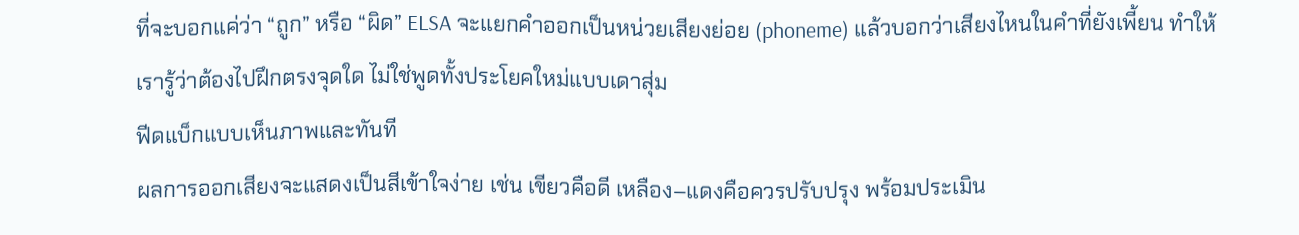ที่จะบอกแค่ว่า “ถูก” หรือ “ผิด” ELSA จะแยกคำออกเป็นหน่วยเสียงย่อย (phoneme) แล้วบอกว่าเสียงไหนในคำที่ยังเพี้ยน ทำให้เรารู้ว่าต้องไปฝึกตรงจุดใด ไม่ใช่พูดทั้งประโยคใหม่แบบเดาสุ่ม
ฟีดแบ็กแบบเห็นภาพและทันที
ผลการออกเสียงจะแสดงเป็นสีเข้าใจง่าย เช่น เขียวคือดี เหลือง–แดงคือควรปรับปรุง พร้อมประเมิน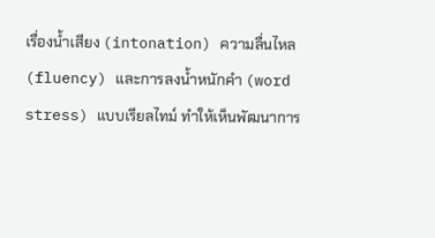เรื่องน้ำเสียง (intonation) ความลื่นไหล (fluency) และการลงน้ำหนักคำ (word stress) แบบเรียลไทม์ ทำให้เห็นพัฒนาการ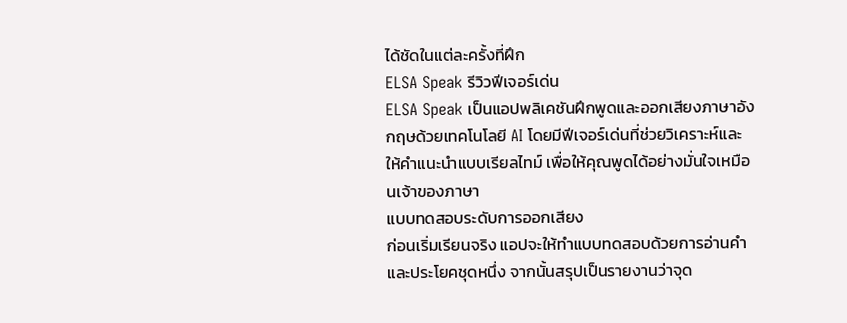ได้ชัดในแต่ละครั้งที่ฝึก
ELSA Speak รีวิวฟีเจอร์เด่น
ELSA Speak เป็นแอปพลิเคชันฝึกพูดและออกเสียงภาษาอังกฤษด้วยเทคโนโลยี AI โดยมีฟีเจอร์เด่นที่ช่วยวิเคราะห์และให้คำแนะนำแบบเรียลไทม์ เพื่อให้คุณพูดได้อย่างมั่นใจเหมือนเจ้าของภาษา
แบบทดสอบระดับการออกเสียง
ก่อนเริ่มเรียนจริง แอปจะให้ทำแบบทดสอบด้วยการอ่านคำและประโยคชุดหนึ่ง จากนั้นสรุปเป็นรายงานว่าจุด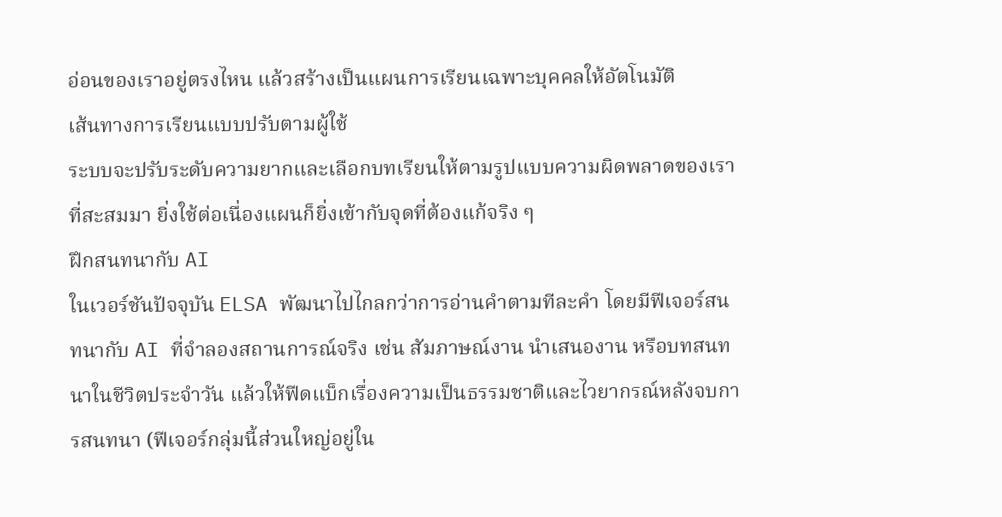อ่อนของเราอยู่ตรงไหน แล้วสร้างเป็นแผนการเรียนเฉพาะบุคคลให้อัตโนมัติ
เส้นทางการเรียนแบบปรับตามผู้ใช้
ระบบจะปรับระดับความยากและเลือกบทเรียนให้ตามรูปแบบความผิดพลาดของเราที่สะสมมา ยิ่งใช้ต่อเนื่องแผนก็ยิ่งเข้ากับจุดที่ต้องแก้จริง ๆ
ฝึกสนทนากับ AI
ในเวอร์ชันปัจจุบัน ELSA พัฒนาไปไกลกว่าการอ่านคำตามทีละคำ โดยมีฟีเจอร์สนทนากับ AI ที่จำลองสถานการณ์จริง เช่น สัมภาษณ์งาน นำเสนองาน หรือบทสนทนาในชีวิตประจำวัน แล้วให้ฟีดแบ็กเรื่องความเป็นธรรมชาติและไวยากรณ์หลังจบการสนทนา (ฟีเจอร์กลุ่มนี้ส่วนใหญ่อยู่ใน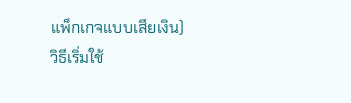แพ็กเกจแบบเสียเงิน)
วิธีเริ่มใช้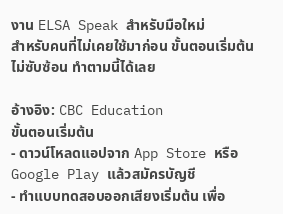งาน ELSA Speak สำหรับมือใหม่
สำหรับคนที่ไม่เคยใช้มาก่อน ขั้นตอนเริ่มต้นไม่ซับซ้อน ทำตามนี้ได้เลย

อ้างอิง: CBC Education
ขั้นตอนเริ่มต้น
- ดาวน์โหลดแอปจาก App Store หรือ Google Play แล้วสมัครบัญชี
- ทำแบบทดสอบออกเสียงเริ่มต้น เพื่อ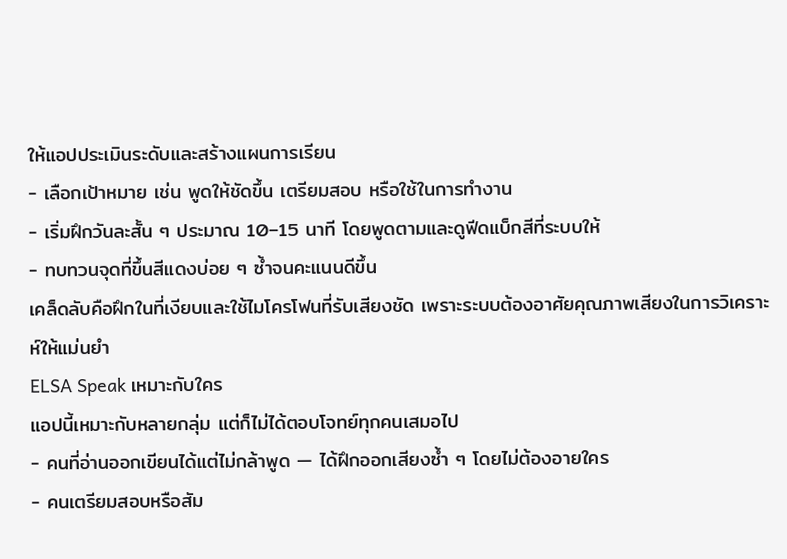ให้แอปประเมินระดับและสร้างแผนการเรียน
- เลือกเป้าหมาย เช่น พูดให้ชัดขึ้น เตรียมสอบ หรือใช้ในการทำงาน
- เริ่มฝึกวันละสั้น ๆ ประมาณ 10–15 นาที โดยพูดตามและดูฟีดแบ็กสีที่ระบบให้
- ทบทวนจุดที่ขึ้นสีแดงบ่อย ๆ ซ้ำจนคะแนนดีขึ้น
เคล็ดลับคือฝึกในที่เงียบและใช้ไมโครโฟนที่รับเสียงชัด เพราะระบบต้องอาศัยคุณภาพเสียงในการวิเคราะห์ให้แม่นยำ
ELSA Speak เหมาะกับใคร
แอปนี้เหมาะกับหลายกลุ่ม แต่ก็ไม่ได้ตอบโจทย์ทุกคนเสมอไป
- คนที่อ่านออกเขียนได้แต่ไม่กล้าพูด — ได้ฝึกออกเสียงซ้ำ ๆ โดยไม่ต้องอายใคร
- คนเตรียมสอบหรือสัม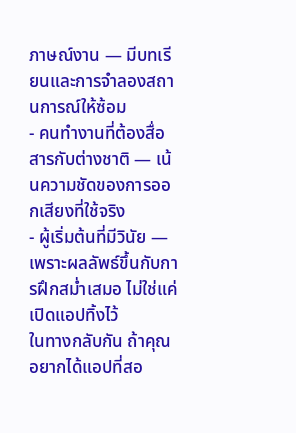ภาษณ์งาน — มีบทเรียนและการจำลองสถานการณ์ให้ซ้อม
- คนทำงานที่ต้องสื่อสารกับต่างชาติ — เน้นความชัดของการออกเสียงที่ใช้จริง
- ผู้เริ่มต้นที่มีวินัย — เพราะผลลัพธ์ขึ้นกับการฝึกสม่ำเสมอ ไม่ใช่แค่เปิดแอปทิ้งไว้
ในทางกลับกัน ถ้าคุณอยากได้แอปที่สอ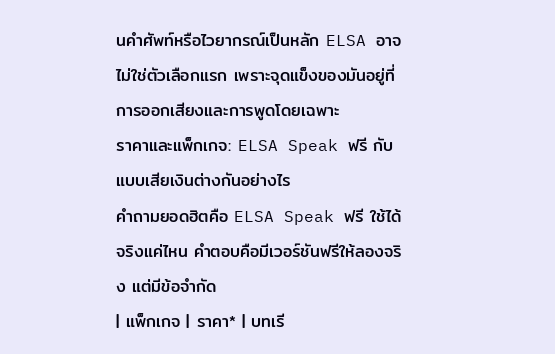นคำศัพท์หรือไวยากรณ์เป็นหลัก ELSA อาจไม่ใช่ตัวเลือกแรก เพราะจุดแข็งของมันอยู่ที่การออกเสียงและการพูดโดยเฉพาะ
ราคาและแพ็กเกจ: ELSA Speak ฟรี กับแบบเสียเงินต่างกันอย่างไร
คำถามยอดฮิตคือ ELSA Speak ฟรี ใช้ได้จริงแค่ไหน คำตอบคือมีเวอร์ชันฟรีให้ลองจริง แต่มีข้อจำกัด
| แพ็กเกจ | ราคา* | บทเรี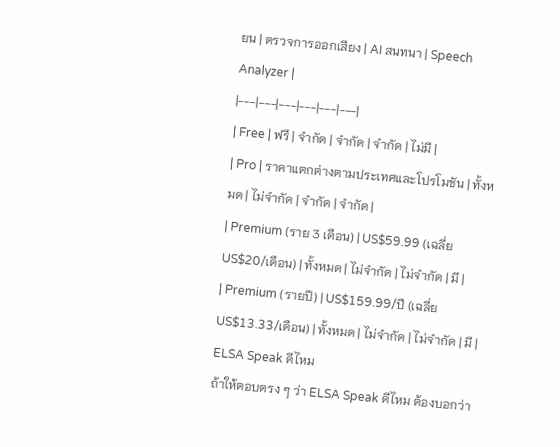ยน | ตรวจการออกเสียง | AI สนทนา | Speech Analyzer |
|---|---|---|---|---|---|
| Free | ฟรี | จำกัด | จำกัด | จำกัด | ไม่มี |
| Pro | ราคาแตกต่างตามประเทศและโปรโมชัน | ทั้งหมด | ไม่จำกัด | จำกัด | จำกัด |
| Premium (ราย 3 เดือน) | US$59.99 (เฉลี่ย US$20/เดือน) | ทั้งหมด | ไม่จำกัด | ไม่จำกัด | มี |
| Premium (รายปี) | US$159.99/ปี (เฉลี่ย US$13.33/เดือน) | ทั้งหมด | ไม่จำกัด | ไม่จำกัด | มี |
ELSA Speak ดีไหม
ถ้าให้ตอบตรง ๆ ว่า ELSA Speak ดีไหม ต้องบอกว่า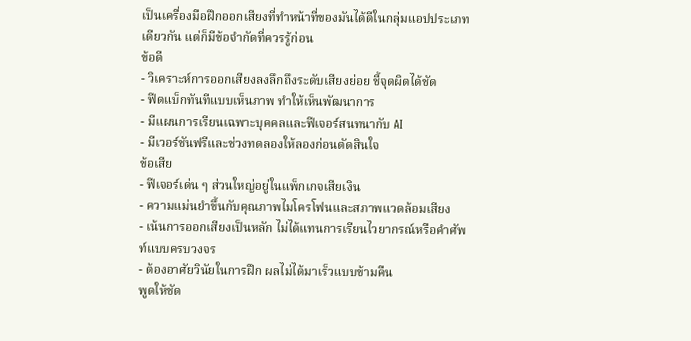เป็นเครื่องมือฝึกออกเสียงที่ทำหน้าที่ของมันได้ดีในกลุ่มแอปประเภทเดียวกัน แต่ก็มีข้อจำกัดที่ควรรู้ก่อน
ข้อดี
- วิเคราะห์การออกเสียงลงลึกถึงระดับเสียงย่อย ชี้จุดผิดได้ชัด
- ฟีดแบ็กทันทีแบบเห็นภาพ ทำให้เห็นพัฒนาการ
- มีแผนการเรียนเฉพาะบุคคลและฟีเจอร์สนทนากับ AI
- มีเวอร์ชันฟรีและช่วงทดลองให้ลองก่อนตัดสินใจ
ข้อเสีย
- ฟีเจอร์เด่น ๆ ส่วนใหญ่อยู่ในแพ็กเกจเสียเงิน
- ความแม่นยำขึ้นกับคุณภาพไมโครโฟนและสภาพแวดล้อมเสียง
- เน้นการออกเสียงเป็นหลัก ไม่ได้แทนการเรียนไวยากรณ์หรือคำศัพท์แบบครบวงจร
- ต้องอาศัยวินัยในการฝึก ผลไม่ได้มาเร็วแบบข้ามคืน
พูดให้ชัด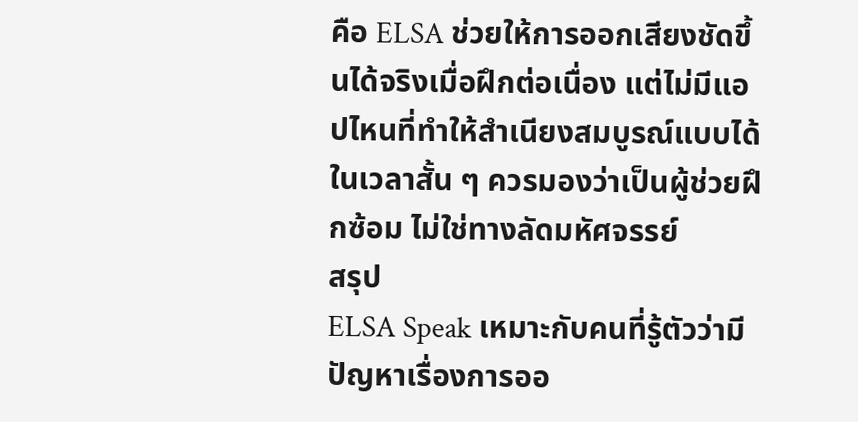คือ ELSA ช่วยให้การออกเสียงชัดขึ้นได้จริงเมื่อฝึกต่อเนื่อง แต่ไม่มีแอปไหนที่ทำให้สำเนียงสมบูรณ์แบบได้ในเวลาสั้น ๆ ควรมองว่าเป็นผู้ช่วยฝึกซ้อม ไม่ใช่ทางลัดมหัศจรรย์
สรุป
ELSA Speak เหมาะกับคนที่รู้ตัวว่ามีปัญหาเรื่องการออ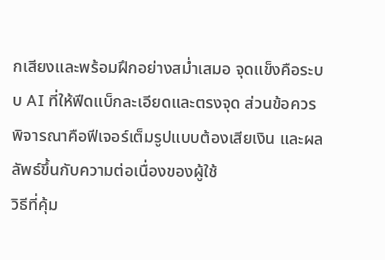กเสียงและพร้อมฝึกอย่างสม่ำเสมอ จุดแข็งคือระบบ AI ที่ให้ฟีดแบ็กละเอียดและตรงจุด ส่วนข้อควรพิจารณาคือฟีเจอร์เต็มรูปแบบต้องเสียเงิน และผลลัพธ์ขึ้นกับความต่อเนื่องของผู้ใช้
วิธีที่คุ้ม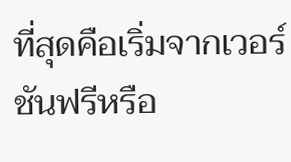ที่สุดคือเริ่มจากเวอร์ชันฟรีหรือ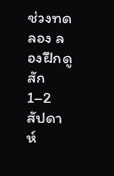ช่วงทดลอง ลองฝึกดูสัก 1–2 สัปดาห์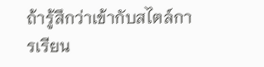ถ้ารู้สึกว่าเข้ากับสไตล์การเรียน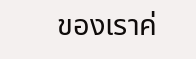ของเราค่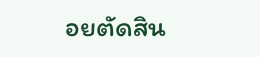อยตัดสิน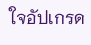ใจอัปเกรด